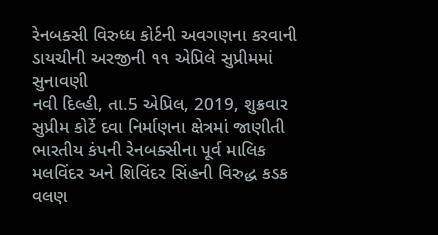રેનબક્સી વિરુધ્ધ કોર્ટની અવગણના કરવાની ડાયચીની અરજીની ૧૧ એપ્રિલે સુપ્રીમમાં સુનાવણી
નવી દિલ્હી, તા.5 એપ્રિલ, 2019, શુક્રવાર
સુપ્રીમ કોર્ટે દવા નિર્માણના ક્ષેત્રમાં જાણીતી ભારતીય કંપની રેનબક્સીના પૂર્વ માલિક મલવિંદર અને શિવિંદર સિંહની વિરુદ્ધ કડક વલણ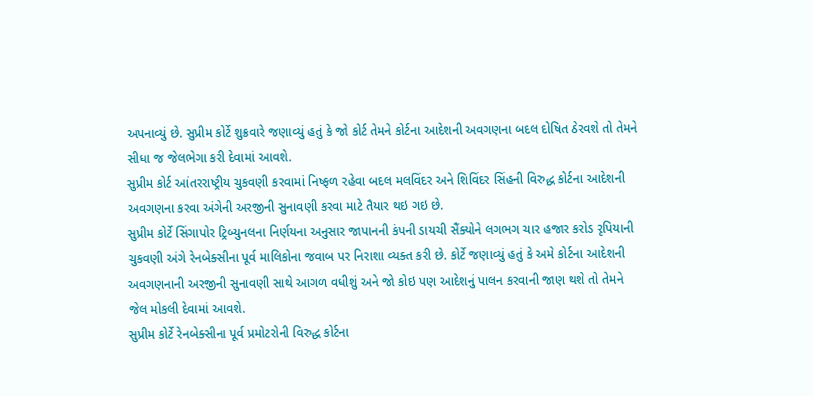અપનાવ્યું છે. સુપ્રીમ કોર્ટે શુક્રવારે જણાવ્યું હતું કે જો કોર્ટ તેમને કોર્ટના આદેશની અવગણના બદલ દોષિત ઠેરવશે તો તેમને સીધા જ જેલભેગા કરી દેવામાં આવશે.
સુપ્રીમ કોર્ટ આંતરરાષ્ટ્રીય ચુકવણી કરવામાં નિષ્ફળ રહેવા બદલ મલવિંદર અને શિવિંદર સિંહની વિરુદ્ધ કોર્ટના આદેશની અવગણના કરવા અંગેની અરજીની સુનાવણી કરવા માટે તૈયાર થઇ ગઇ છે.
સુપ્રીમ કોર્ટે સિંગાપોર ટ્રિબ્યુનલના નિર્ણયના અનુસાર જાપાનની કંપની ડાયચી સૈંક્યોને લગભગ ચાર હજાર કરોડ રૃપિયાની ચુકવણી અંગે રેનબેક્સીના પૂર્વ માલિકોના જવાબ પર નિરાશા વ્યક્ત કરી છે. કોર્ટે જણાવ્યું હતું કે અમે કોર્ટના આદેશની અવગણનાની અરજીની સુનાવણી સાથે આગળ વધીશું અને જો કોઇ પણ આદેશનું પાલન કરવાની જાણ થશે તો તેમને જેલ મોકલી દેવામાં આવશે.
સુપ્રીમ કોર્ટે રેનબેક્સીના પૂર્વ પ્રમોટરોની વિરુદ્ધ કોર્ટના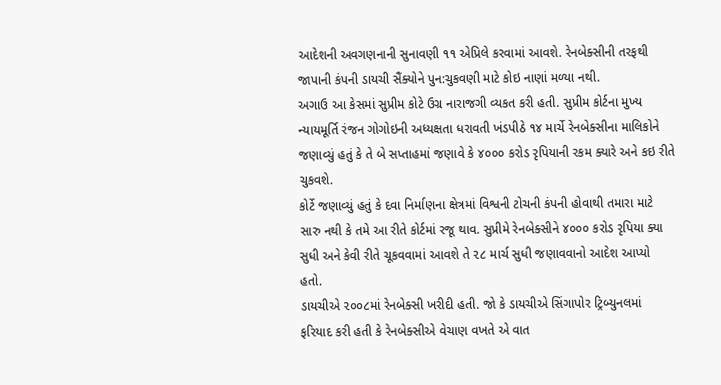આદેશની અવગણનાની સુનાવણી ૧૧ એપ્રિલે કરવામાં આવશે. રેનબેક્સીની તરફથી જાપાની કંપની ડાયચી સૈંક્યોને પુન:ચુકવણી માટે કોઇ નાણાં મળ્યા નથી.
અગાઉ આ કેસમાં સુપ્રીમ કોટે ઉગ્ર નારાજગી વ્યકત કરી હતી. સુપ્રીમ કોર્ટના મુખ્ય ન્યાયમૂર્તિ રંજન ગોગોઇની અધ્યક્ષતા ધરાવતી ખંડપીઠે ૧૪ માર્ચે રેનબેક્સીના માલિકોને જણાવ્યું હતું કે તે બે સપ્તાહમાં જણાવે કે ૪૦૦૦ કરોડ રૃપિયાની રકમ ક્યારે અને કઇ રીતે ચુકવશે.
કોર્ટે જણાવ્યું હતું કે દવા નિર્માણના ક્ષેત્રમાં વિશ્વની ટોચની કંપની હોવાથી તમારા માટે સારુ નથી કે તમે આ રીતે કોર્ટમાં રજૂ થાવ. સુપ્રીમે રેનબેક્સીને ૪૦૦૦ કરોડ રૃપિયા ક્યા સુધી અને કેવી રીતે ચૂકવવામાં આવશે તે ૨૮ માર્ચ સુધી જણાવવાનો આદેશ આપ્યો હતો.
ડાયચીએ ૨૦૦૮માં રેનબેક્સી ખરીદી હતી. જો કે ડાયચીએ સિંગાપોર ટ્રિબ્યુનલમાં ફરિયાદ કરી હતી કે રેનબેક્સીએ વેચાણ વખતે એ વાત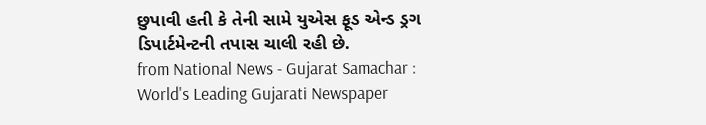છુપાવી હતી કે તેની સામે યુએસ ફૂડ એન્ડ ડ્રગ ડિપાર્ટમેન્ટની તપાસ ચાલી રહી છે.
from National News - Gujarat Samachar : World's Leading Gujarati Newspaper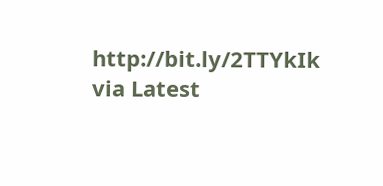http://bit.ly/2TTYkIk
via Latest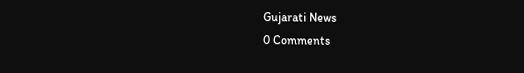Gujarati News
0 Comments